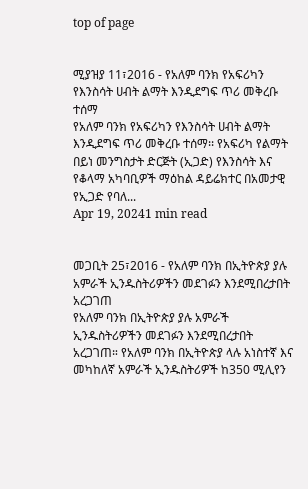top of page


ሚያዝያ 11፣2016 - የአለም ባንክ የአፍሪካን የእንስሳት ሀብት ልማት እንዲደግፍ ጥሪ መቅረቡ ተሰማ
የአለም ባንክ የአፍሪካን የእንስሳት ሀብት ልማት እንዲደግፍ ጥሪ መቅረቡ ተሰማ፡፡ የአፍሪካ የልማት በይነ መንግስታት ድርጅት (ኢጋድ) የእንስሳት እና የቆላማ አካባቢዎች ማዕከል ዳይሬክተር በአመታዊ የኢጋድ የባለ...
Apr 19, 20241 min read


መጋቢት 25፣2016 - የአለም ባንክ በኢትዮጵያ ያሉ አምራች ኢንዱስትሪዎችን መደገፉን እንደሚበረታበት አረጋገጠ
የአለም ባንክ በኢትዮጵያ ያሉ አምራች ኢንዱስትሪዎችን መደገፉን እንደሚበረታበት አረጋገጠ። የአለም ባንክ በኢትዮጵያ ላሉ አነስተኛ እና መካከለኛ አምራች ኢንዱስትሪዎች ከ350 ሚሊየን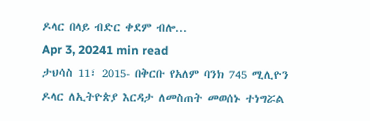ዶላር በላይ ብድር ቀደም ብሎ...
Apr 3, 20241 min read
ታህሳስ 11፣ 2015- በቅርቡ የአለም ባንክ 745 ሚሊዮን ዶላር ለኢትዮጵያ እርዳታ ለመስጠት መወሰኑ ተነግሯል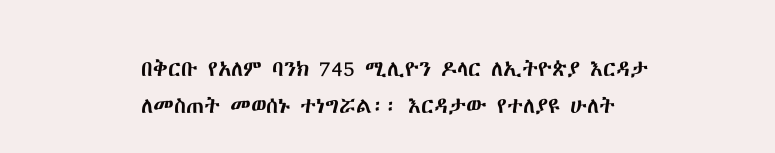በቅርቡ የአለም ባንክ 745 ሚሊዮን ዶላር ለኢትዮጵያ እርዳታ ለመስጠት መወሰኑ ተነግሯል፡፡ እርዳታው የተለያዩ ሁለት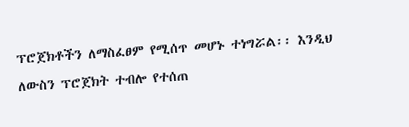ፕሮጀክቶችን ለማስፈፀም የሚሰጥ መሆኑ ተነግሯል፡፡ እንዲህ ለውስን ፕሮጀክት ተብሎ የተሰጠ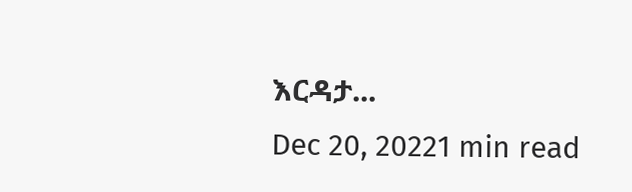እርዳታ...
Dec 20, 20221 min read